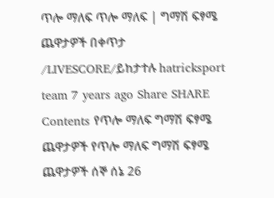ጥሎ ማለፍ ጥሎ ማለፍ | ግማሽ ፍፃሜ ጨዋታዎች በቀጥታ /LIVESCORE/ይከታተሉ hatricksport team 7 years ago Share SHARE Contents የጥሎ ማለፍ ግማሽ ፍፃሜ ጨዋታዎች የጥሎ ማለፍ ግማሽ ፍፃሜ ጨዋታዎች ሰኞ ሰኔ 26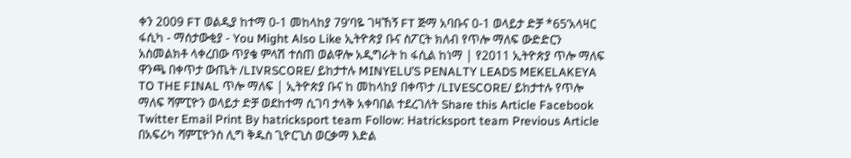ቀን 2009 FT ወልዲያ ከተማ 0-1 መከላከያ 79’ባዬ ገዛኸኝ FT ጅማ አባቡና 0-1 ወላይታ ድቻ *65’አላዛር ፋሲካ - ማሰታውቂያ - You Might Also Like ኢትዮጵያ ቡና ስፖርት ክለብ የጥሎ ማለፍ ውድድርን አስመልክቶ ላቀረበው ጥያቄ ምላሽ ተሰጠ ወልዋሎ አዲግራት ከ ፋሲል ከነማ | የ2011 ኢትዮጵያ ጥሎ ማለፍ ዋንጫ በቀጥታ ውጤት /LIVRSCORE/ ይከታተሉ MINYELU’S PENALTY LEADS MEKELAKEYA TO THE FINAL ጥሎ ማለፍ | ኢትዮጵያ ቡና ከ መከላከያ በቀጥታ /LIVESCORE/ ይከታተሉ የጥሎ ማለፍ ሻምፒዮን ወላይታ ድቻ ወደከተማ ሲገባ ታላቅ አቀባበል ተደረገለት Share this Article Facebook Twitter Email Print By hatricksport team Follow: Hatricksport team Previous Article በአፍሪካ ሻምፒዮንስ ሊግ ቅዱስ ጊዮርጊስ ወርቃማ እድል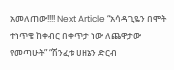አመለጠው!!!! Next Article “አሳዳጊዬን በሞት ተነጥቄ ከቀብር በቀጥታ ነው ለጨዋታው የመጣሁት” “ሽንፈቱ ሀዘኔን ድርብ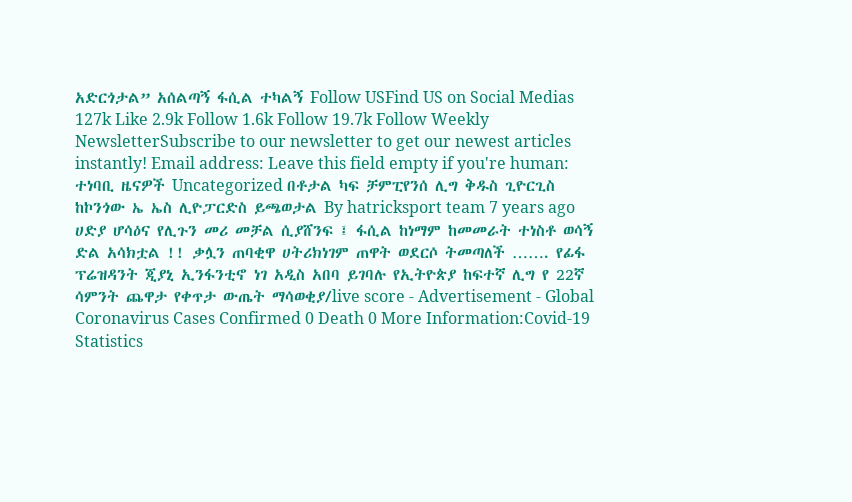አድርጎታል” አሰልጣኝ ፋሲል ተካልኝ Follow USFind US on Social Medias 127k Like 2.9k Follow 1.6k Follow 19.7k Follow Weekly NewsletterSubscribe to our newsletter to get our newest articles instantly! Email address: Leave this field empty if you're human: ተነባቢ ዜናዎች Uncategorized በቶታል ካፍ ቻምፒየንሰ ሊግ ቅዱስ ጊዮርጊስ ከኮንጎው ኤ ኤስ ሊዮፓርድስ ይጫወታል By hatricksport team 7 years ago ሀድያ ሆሳዕና የሊጉን መሪ መቻል ሲያሸንፍ ፤ ፋሲል ከነማም ከመመራት ተነስቶ ወሳኝ ድል አሳክቷል !! ቃሏን ጠባቂዋ ሀትሪክነገም ጠዋት ወደርሶ ትመጣለች ……. የፊፋ ፕሬዝዳንት ጂያኒ ኢንፋንቲኖ ነገ አዲስ አበባ ይገባሉ የኢትዮጵያ ከፍተኛ ሊግ የ 22ኛ ሳምንት ጨዋታ የቀጥታ ውጤት ማሳወቂያ/live score - Advertisement - Global Coronavirus Cases Confirmed 0 Death 0 More Information:Covid-19 Statistics